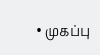• முகப்பு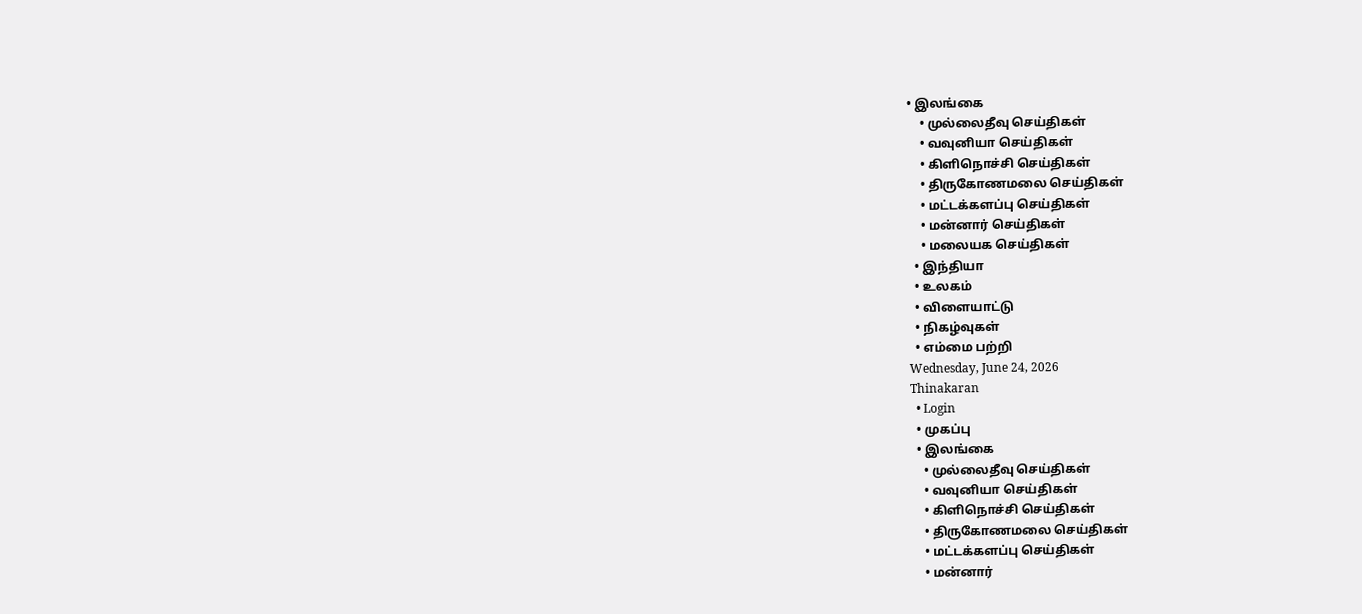• இலங்கை
    • முல்லைதீவு செய்திகள்
    • வவுனியா செய்திகள்
    • கிளிநொச்சி செய்திகள்
    • திருகோணமலை செய்திகள்
    • மட்டக்களப்பு செய்திகள்
    • மன்னார் செய்திகள்
    • மலையக செய்திகள்
  • இந்தியா
  • உலகம்
  • விளையாட்டு
  • நிகழ்வுகள்
  • எம்மை பற்றி
Wednesday, June 24, 2026
Thinakaran
  • Login
  • முகப்பு
  • இலங்கை
    • முல்லைதீவு செய்திகள்
    • வவுனியா செய்திகள்
    • கிளிநொச்சி செய்திகள்
    • திருகோணமலை செய்திகள்
    • மட்டக்களப்பு செய்திகள்
    • மன்னார்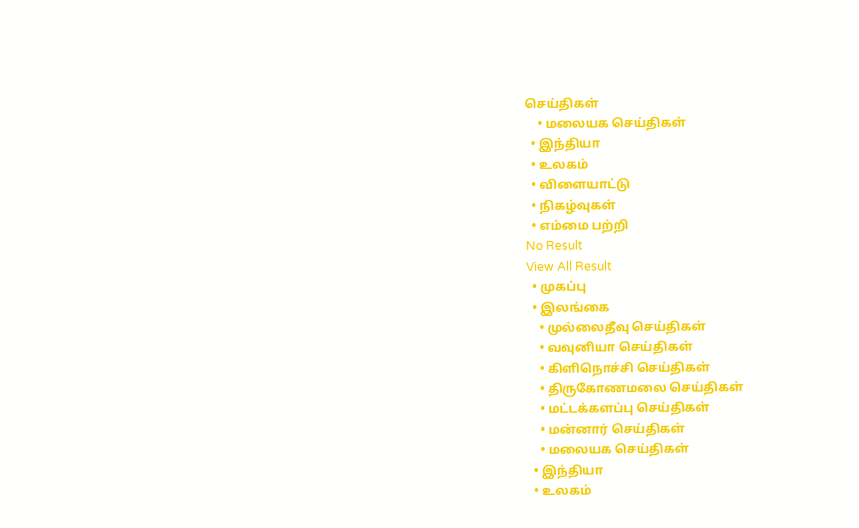செய்திகள்
    • மலையக செய்திகள்
  • இந்தியா
  • உலகம்
  • விளையாட்டு
  • நிகழ்வுகள்
  • எம்மை பற்றி
No Result
View All Result
  • முகப்பு
  • இலங்கை
    • முல்லைதீவு செய்திகள்
    • வவுனியா செய்திகள்
    • கிளிநொச்சி செய்திகள்
    • திருகோணமலை செய்திகள்
    • மட்டக்களப்பு செய்திகள்
    • மன்னார் செய்திகள்
    • மலையக செய்திகள்
  • இந்தியா
  • உலகம்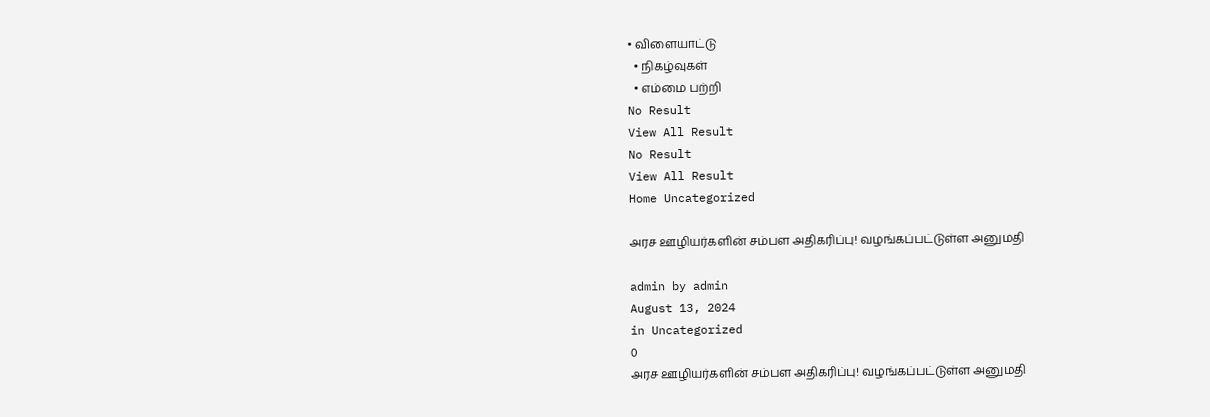• விளையாட்டு
  • நிகழ்வுகள்
  • எம்மை பற்றி
No Result
View All Result
No Result
View All Result
Home Uncategorized

அரச ஊழியர்களின் சம்பள அதிகரிப்பு! வழங்கப்பட்டுள்ள அனுமதி

admin by admin
August 13, 2024
in Uncategorized
0
அரச ஊழியர்களின் சம்பள அதிகரிப்பு! வழங்கப்பட்டுள்ள அனுமதி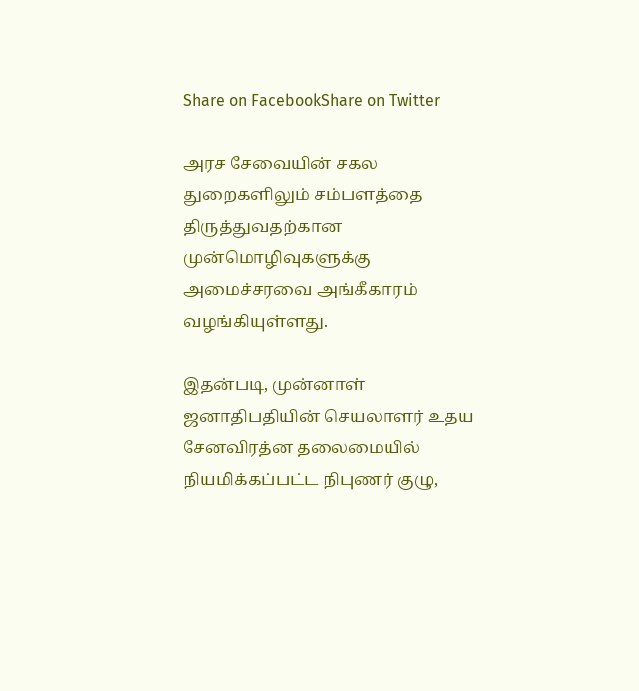Share on FacebookShare on Twitter

அரச சேவையின் சகல துறைகளிலும் சம்பளத்தை திருத்துவதற்கான முன்மொழிவுகளுக்கு அமைச்சரவை அங்கீகாரம் வழங்கியுள்ளது.

இதன்படி, முன்னாள் ஜனாதிபதியின் செயலாளர் உதய சேனவிரத்ன தலைமையில் நியமிக்கப்பட்ட நிபுணர் குழு,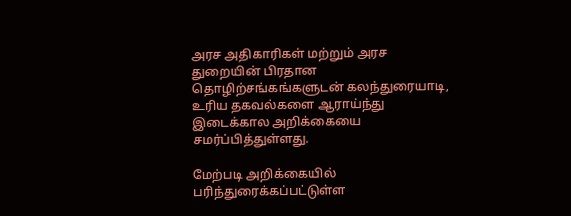அரச அதிகாரிகள் மற்றும் அரச துறையின் பிரதான தொழிற்சங்கங்களுடன் கலந்துரையாடி, உரிய தகவல்களை ஆராய்ந்து இடைக்கால அறிக்கையை சமர்ப்பித்துள்ளது.

மேற்படி அறிக்கையில் பரிந்துரைக்கப்பட்டுள்ள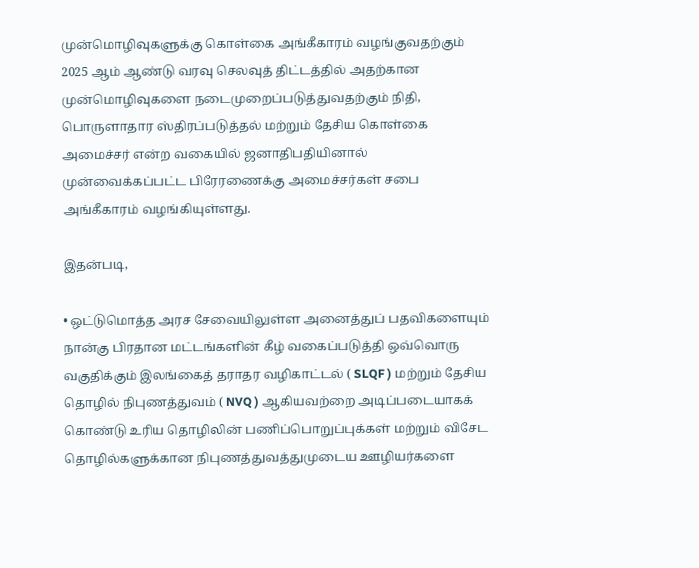முன்மொழிவுகளுக்கு கொள்கை அங்கீகாரம் வழங்குவதற்கும் 2025 ஆம் ஆண்டு வரவு செலவுத் திட்டத்தில் அதற்கான முன்மொழிவுகளை நடைமுறைப்படுத்துவதற்கும் நிதி, பொருளாதார ஸ்திரப்படுத்தல் மற்றும் தேசிய கொள்கை அமைச்சர் என்ற வகையில் ஜனாதிபதியினால் முன்வைக்கப்பட்ட பிரேரணைக்கு அமைச்சர்கள் சபை அங்கீகாரம் வழங்கியுள்ளது.

இதன்படி,

• ஒட்டுமொத்த அரச சேவையிலுள்ள அனைத்துப் பதவிகளையும் நான்கு பிரதான மட்டங்களின் கீழ் வகைப்படுத்தி ஒவ்வொரு வகுதிக்கும் இலங்கைத் தராதர வழிகாட்டல் ( SLQF ) மற்றும் தேசிய தொழில் நிபுணத்துவம் ( NVQ ) ஆகியவற்றை அடிப்படையாகக் கொண்டு உரிய தொழிலின் பணிப்பொறுப்புக்கள் மற்றும் விசேட தொழில்களுக்கான நிபுணத்துவத்துமுடைய ஊழியர்களை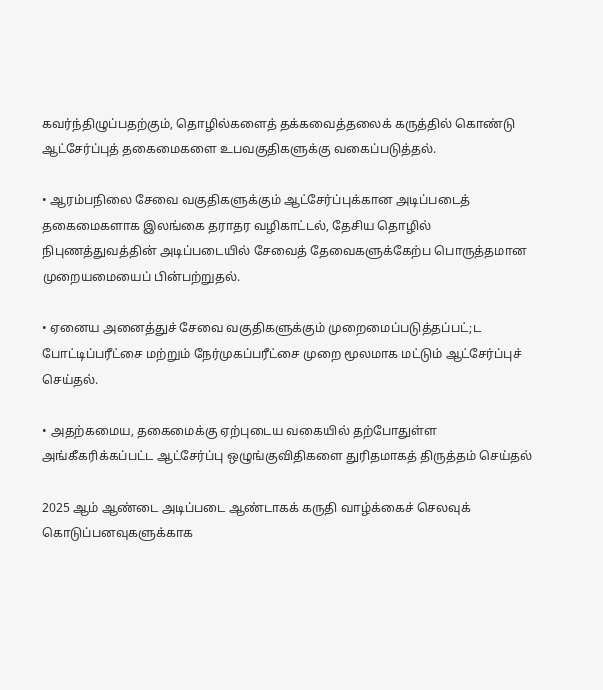கவர்ந்திழுப்பதற்கும், தொழில்களைத் தக்கவைத்தலைக் கருத்தில் கொண்டு ஆட்சேர்ப்புத் தகைமைகளை உபவகுதிகளுக்கு வகைப்படுத்தல்.

• ஆரம்பநிலை சேவை வகுதிகளுக்கும் ஆட்சேர்ப்புக்கான அடிப்படைத் தகைமைகளாக இலங்கை தராதர வழிகாட்டல், தேசிய தொழில் நிபுணத்துவத்தின் அடிப்படையில் சேவைத் தேவைகளுக்கேற்ப பொருத்தமான முறையமையைப் பின்பற்றுதல்.

• ஏனைய அனைத்துச் சேவை வகுதிகளுக்கும் முறைமைப்படுத்தப்பட்;ட போட்டிப்பரீட்சை மற்றும் நேர்முகப்பரீட்சை முறை மூலமாக மட்டும் ஆட்சேர்ப்புச் செய்தல்.

• அதற்கமைய, தகைமைக்கு ஏற்புடைய வகையில் தற்போதுள்ள அங்கீகரிக்கப்பட்ட ஆட்சேர்ப்பு ஒழுங்குவிதிகளை துரிதமாகத் திருத்தம் செய்தல்

2025 ஆம் ஆண்டை அடிப்படை ஆண்டாகக் கருதி வாழ்க்கைச் செலவுக் கொடுப்பனவுகளுக்காக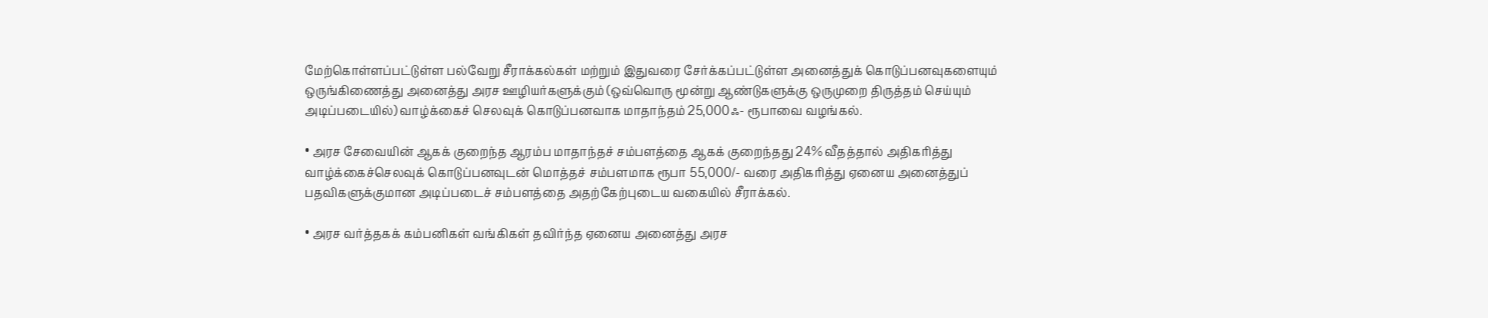மேற்கொள்ளப்பட்டுள்ள பல்வேறு சீராக்கல்கள் மற்றும் இதுவரை சேர்க்கப்பட்டுள்ள அனைத்துக் கொடுப்பனவுகளையும் ஒருங்கிணைத்து அனைத்து அரச ஊழியர்களுக்கும் (ஒவ்வொரு மூன்று ஆண்டுகளுக்கு ஒருமுறை திருத்தம் செய்யும் அடிப்படையில்) வாழ்க்கைச் செலவுக் கொடுப்பனவாக மாதாந்தம் 25,000ஃ- ரூபாவை வழங்கல்.

• அரச சேவையின் ஆகக் குறைந்த ஆரம்ப மாதாந்தச் சம்பளத்தை ஆகக் குறைந்தது 24% வீதத்தால் அதிகரித்து வாழ்க்கைச்செலவுக் கொடுப்பனவுடன் மொத்தச் சம்பளமாக ரூபா 55,000/- வரை அதிகரித்து ஏனைய அனைத்துப் பதவிகளுக்குமான அடிப்படைச் சம்பளத்தை அதற்கேற்புடைய வகையில் சீராக்கல்.

• அரச வர்த்தகக் கம்பனிகள் வங்கிகள் தவிர்ந்த ஏனைய அனைத்து அரச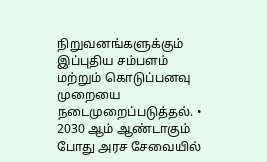நிறுவனங்களுக்கும் இப்புதிய சம்பளம் மற்றும் கொடுப்பனவு முறையை நடைமுறைப்படுத்தல். • 2030 ஆம் ஆண்டாகும் போது அரச சேவையில்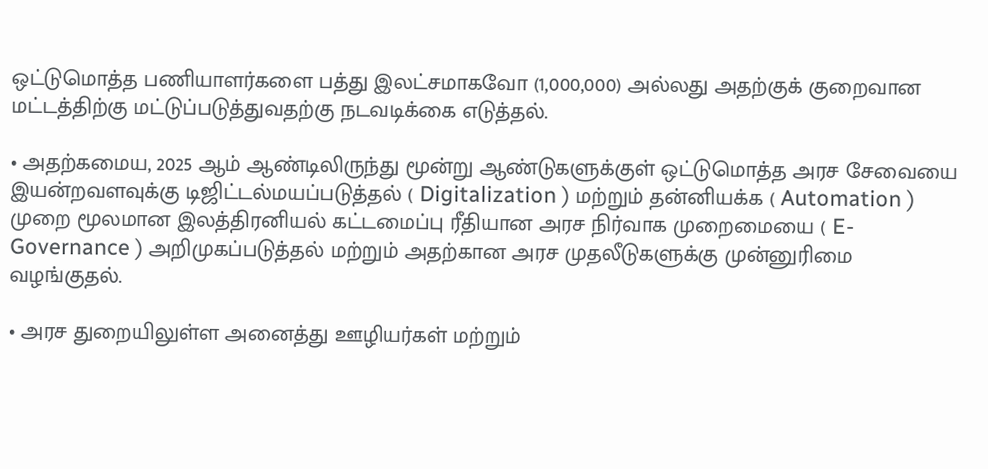ஒட்டுமொத்த பணியாளர்களை பத்து இலட்சமாகவோ (1,000,000) அல்லது அதற்குக் குறைவான மட்டத்திற்கு மட்டுப்படுத்துவதற்கு நடவடிக்கை எடுத்தல்.

• அதற்கமைய, 2025 ஆம் ஆண்டிலிருந்து மூன்று ஆண்டுகளுக்குள் ஒட்டுமொத்த அரச சேவையை இயன்றவளவுக்கு டிஜிட்டல்மயப்படுத்தல் ( Digitalization ) மற்றும் தன்னியக்க ( Automation ) முறை மூலமான இலத்திரனியல் கட்டமைப்பு ரீதியான அரச நிர்வாக முறைமையை ( E- Governance ) அறிமுகப்படுத்தல் மற்றும் அதற்கான அரச முதலீடுகளுக்கு முன்னுரிமை வழங்குதல்.

• அரச துறையிலுள்ள அனைத்து ஊழியர்கள் மற்றும்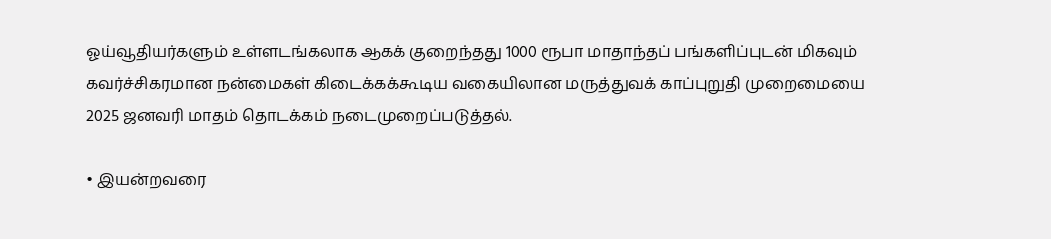ஓய்வூதியர்களும் உள்ளடங்கலாக ஆகக் குறைந்தது 1000 ரூபா மாதாந்தப் பங்களிப்புடன் மிகவும் கவர்ச்சிகரமான நன்மைகள் கிடைக்கக்கூடிய வகையிலான மருத்துவக் காப்புறுதி முறைமையை 2025 ஜனவரி மாதம் தொடக்கம் நடைமுறைப்படுத்தல்.

• இயன்றவரை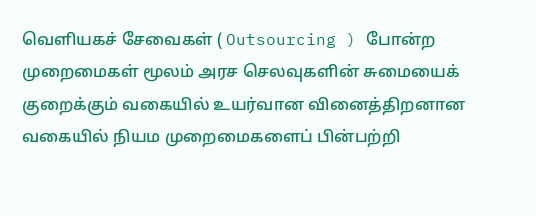வெளியகச் சேவைகள் ( Outsourcing ) போன்ற முறைமைகள் மூலம் அரச செலவுகளின் சுமையைக் குறைக்கும் வகையில் உயர்வான வினைத்திறனான வகையில் நியம முறைமைகளைப் பின்பற்றி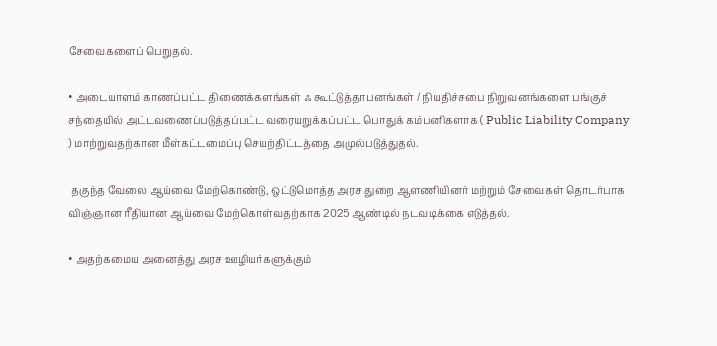சேவைகளைப் பெறுதல்.

• அடையாளம் காணப்பட்ட திணைக்களங்கள் ஃ கூட்டுத்தாபனங்கள் / நியதிச்சபை நிறுவனங்களை பங்குச் சந்தையில் அட்டவணைப்படுத்தப்பட்ட வரையறுக்கப்பட்ட பொதுக் கம்பனிகளாக ( Public Liability Company ) மாற்றுவதற்கான மீள்கட்டமைப்பு செயற்திட்டத்தை அமுல்படுத்துதல்.

 தகுந்த வேலை ஆய்வை மேற்கொண்டு, ஒட்டுமொத்த அரச துறை ஆளணியினர் மற்றும் சேவைகள் தொடர்பாக விஞ்ஞான ரீதியான ஆய்வை மேற்கொள்வதற்காக 2025 ஆண்டில் நடவடிக்கை எடுத்தல்.

• அதற்கமைய அனைத்து அரச ஊழியர்களுக்கும்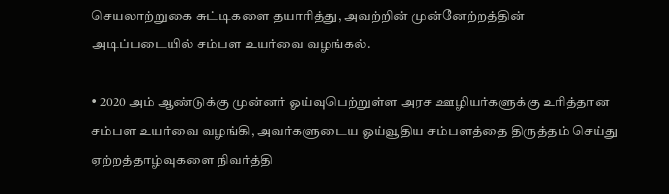செயலாற்றுகை சுட்டிகளை தயாரித்து, அவற்றின் முன்னேற்றத்தின் அடிப்படையில் சம்பள உயர்வை வழங்கல்.

• 2020 அம் ஆண்டுக்கு முன்னர் ஓய்வுபெற்றுள்ள அரச ஊழியர்களுக்கு உரித்தான சம்பள உயர்வை வழங்கி, அவர்களுடைய ஓய்வூதிய சம்பளத்தை திருத்தம் செய்து ஏற்றத்தாழ்வுகளை நிவர்த்தி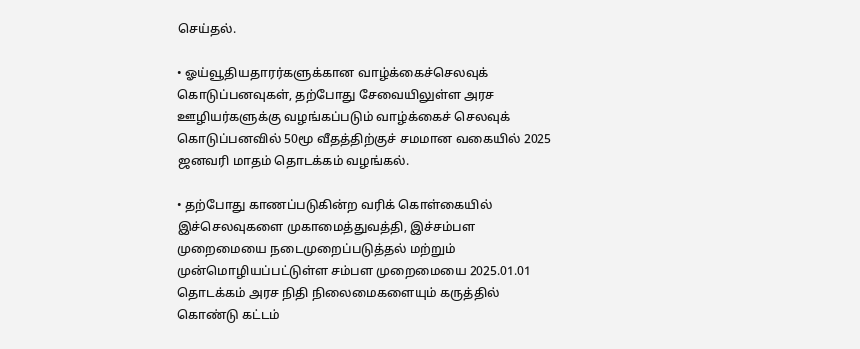செய்தல்.

• ஓய்வூதியதாரர்களுக்கான வாழ்க்கைச்செலவுக் கொடுப்பனவுகள், தற்போது சேவையிலுள்ள அரச ஊழியர்களுக்கு வழங்கப்படும் வாழ்க்கைச் செலவுக் கொடுப்பனவில் 50மூ வீதத்திற்குச் சமமான வகையில் 2025 ஜனவரி மாதம் தொடக்கம் வழங்கல்.

• தற்போது காணப்படுகின்ற வரிக் கொள்கையில் இச்செலவுகளை முகாமைத்துவத்தி, இச்சம்பள முறைமையை நடைமுறைப்படுத்தல் மற்றும் முன்மொழியப்பட்டுள்ள சம்பள முறைமையை 2025.01.01 தொடக்கம் அரச நிதி நிலைமைகளையும் கருத்தில் கொண்டு கட்டம்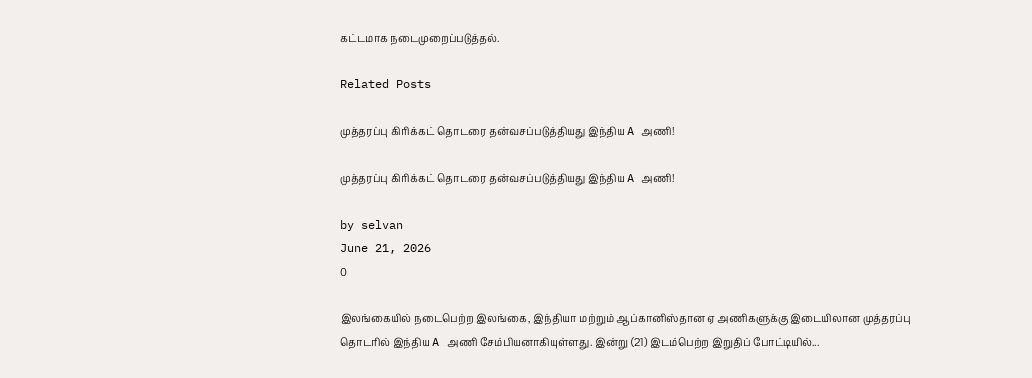கட்டமாக நடைமுறைப்படுத்தல்.

Related Posts

முத்தரப்பு கிரிக்கட் தொடரை தன்வசப்படுத்தியது இந்திய A அணி!

முத்தரப்பு கிரிக்கட் தொடரை தன்வசப்படுத்தியது இந்திய A அணி!

by selvan
June 21, 2026
0

இலங்கையில் நடைபெற்ற இலங்கை, இந்தியா மற்றும் ஆப்கானிஸ்தான ஏ அணிகளுக்கு இடையிலான முத்தரப்பு தொடரில் இந்திய A அணி சேம்பியனாகியுள்ளது. இன்று (21) இடம்பெற்ற இறுதிப் போட்டியில்...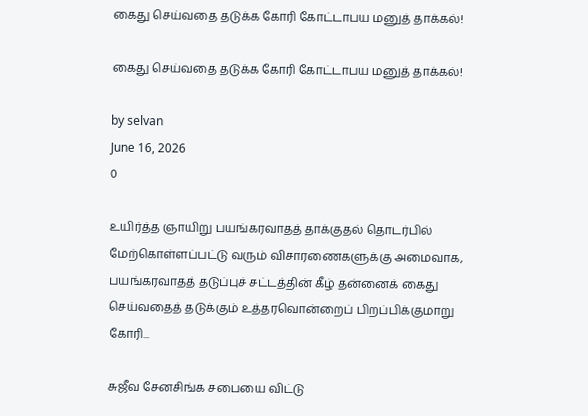கைது செய்வதை தடுக்க கோரி கோட்டாபய மனுத் தாக்கல்!

கைது செய்வதை தடுக்க கோரி கோட்டாபய மனுத் தாக்கல்!

by selvan
June 16, 2026
0

உயிர்த்த ஞாயிறு பயங்கரவாதத் தாக்குதல் தொடர்பில் மேற்கொள்ளப்பட்டு வரும் விசாரணைகளுக்கு அமைவாக, பயங்கரவாதத் தடுப்புச் சட்டத்தின் கீழ் தன்னைக் கைது செய்வதைத் தடுக்கும் உத்தரவொன்றைப் பிறப்பிக்குமாறு கோரி...

சுஜீவ சேனசிங்க சபையை விட்டு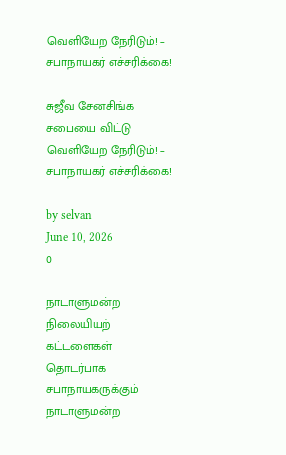வெளியேற நேரிடும்! – சபாநாயகர் எச்சரிக்கை!

சுஜீவ சேனசிங்க சபையை விட்டு வெளியேற நேரிடும்! – சபாநாயகர் எச்சரிக்கை!

by selvan
June 10, 2026
0

நாடாளுமன்ற நிலையியற் கட்டளைகள் தொடர்பாக சபாநாயகருக்கும் நாடாளுமன்ற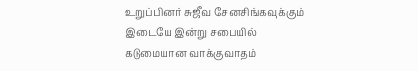உறுப்பினர் சுஜீவ சேனசிங்கவுக்கும் இடையே இன்று சபையில் கடுமையான வாக்குவாதம்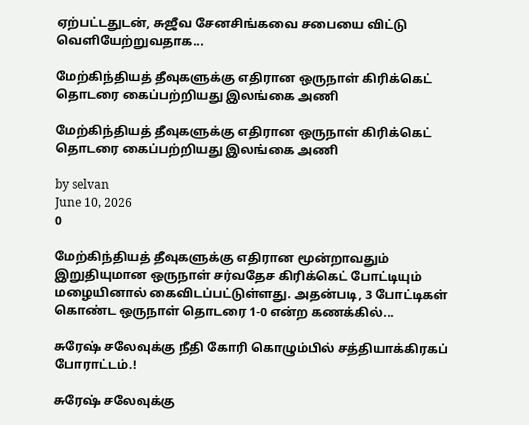ஏற்பட்டதுடன், சுஜீவ சேனசிங்கவை சபையை விட்டு வெளியேற்றுவதாக...

மேற்கிந்தியத் தீவுகளுக்கு எதிரான ஒருநாள் கிரிக்கெட் தொடரை கைப்பற்றியது இலங்கை அணி

மேற்கிந்தியத் தீவுகளுக்கு எதிரான ஒருநாள் கிரிக்கெட் தொடரை கைப்பற்றியது இலங்கை அணி

by selvan
June 10, 2026
0

மேற்கிந்தியத் தீவுகளுக்கு எதிரான மூன்றாவதும் இறுதியுமான ஒருநாள் சர்வதேச கிரிக்கெட் போட்டியும் மழையினால் கைவிடப்பட்டுள்ளது. அதன்படி, 3 போட்டிகள் கொண்ட ஒருநாள் தொடரை 1-0 என்ற கணக்கில்...

சுரேஷ் சலேவுக்கு நீதி கோரி கொழும்பில் சத்தியாக்கிரகப் போராட்டம்.!

சுரேஷ் சலேவுக்கு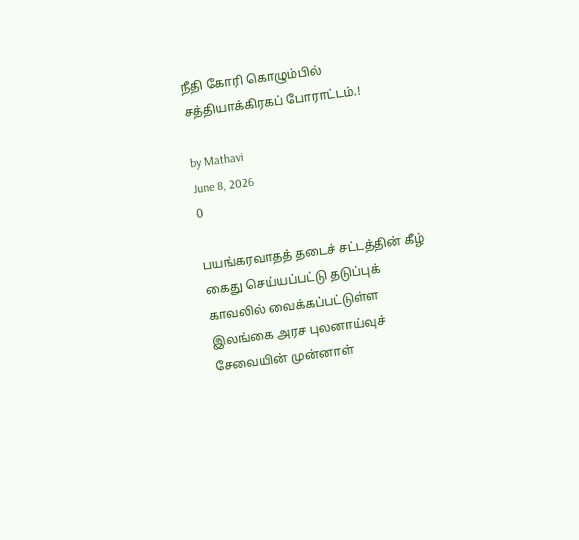நீதி கோரி கொழும்பில் சத்தியாக்கிரகப் போராட்டம்.!

by Mathavi
June 8, 2026
0

பயங்கரவாதத் தடைச் சட்டத்தின் கீழ் கைது செய்யப்பட்டு தடுப்புக் காவலில் வைக்கப்பட்டுள்ள இலங்கை அரச புலனாய்வுச் சேவையின் முன்னாள்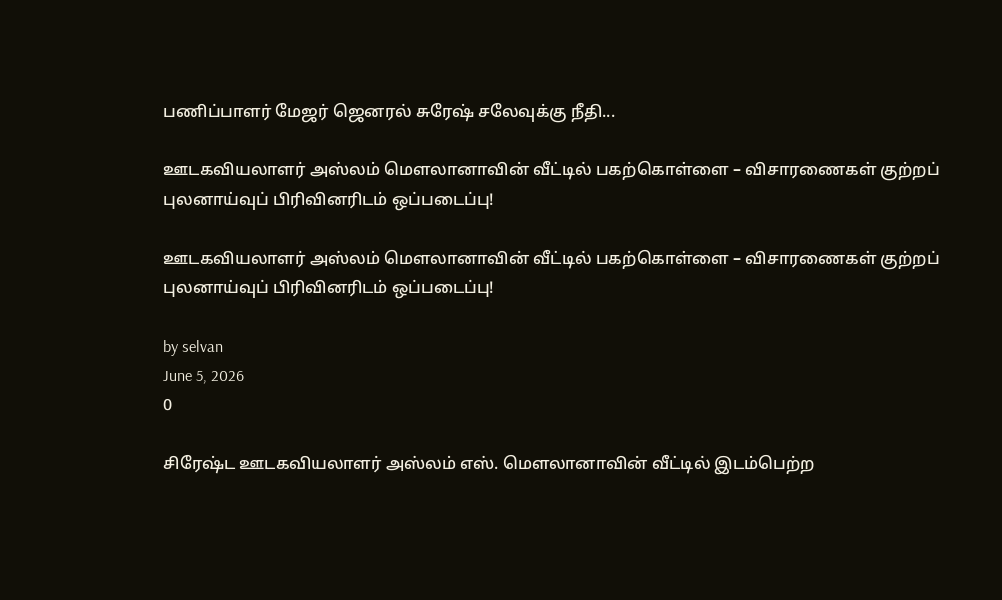பணிப்பாளர் மேஜர் ஜெனரல் சுரேஷ் சலேவுக்கு நீதி...

ஊடகவியலாளர் அஸ்லம் மௌலானாவின் வீட்டில் பகற்கொள்ளை – விசாரணைகள் குற்றப் புலனாய்வுப் பிரிவினரிடம் ஒப்படைப்பு!

ஊடகவியலாளர் அஸ்லம் மௌலானாவின் வீட்டில் பகற்கொள்ளை – விசாரணைகள் குற்றப் புலனாய்வுப் பிரிவினரிடம் ஒப்படைப்பு!

by selvan
June 5, 2026
0

சிரேஷ்ட ஊடகவியலாளர் அஸ்லம் எஸ். மௌலானாவின் வீட்டில் இடம்பெற்ற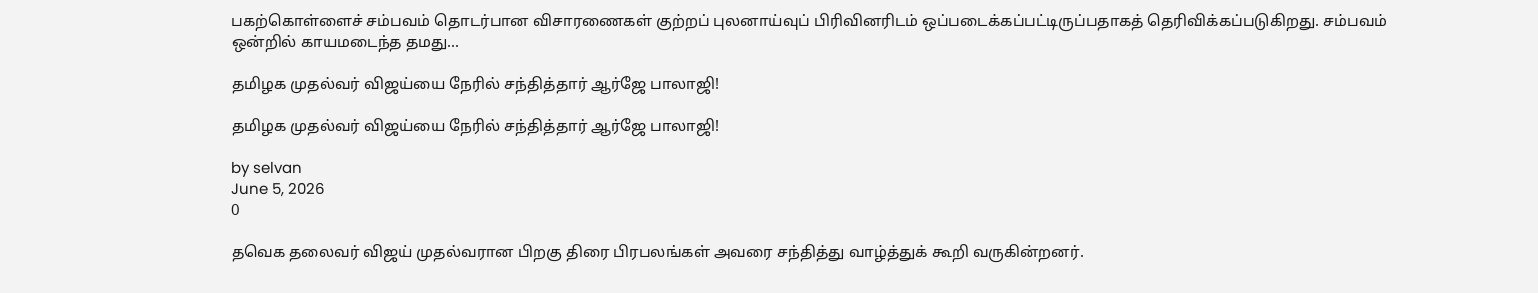பகற்கொள்ளைச் சம்பவம் தொடர்பான விசாரணைகள் குற்றப் புலனாய்வுப் பிரிவினரிடம் ஒப்படைக்கப்பட்டிருப்பதாகத் தெரிவிக்கப்படுகிறது. சம்பவம் ஒன்றில் காயமடைந்த தமது...

தமிழக முதல்வர் விஜய்யை நேரில் சந்தித்தார் ஆர்ஜே பாலாஜி!

தமிழக முதல்வர் விஜய்யை நேரில் சந்தித்தார் ஆர்ஜே பாலாஜி!

by selvan
June 5, 2026
0

தவெக தலைவர் விஜய் முதல்வரான பிறகு திரை பிரபலங்கள் அவரை சந்தித்து வாழ்த்துக் கூறி வருகின்றனர்.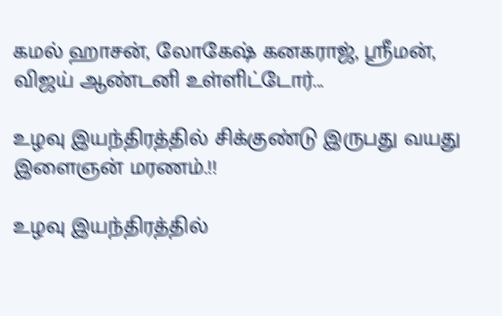கமல் ஹாசன், லோகேஷ் கனகராஜ், ஸ்ரீமன், விஜய் ஆண்டனி உள்ளிட்டோர்...

உழவு இயந்திரத்தில் சிக்குண்டு இருபது வயது இளைஞன் மரணம்.!!

உழவு இயந்திரத்தில்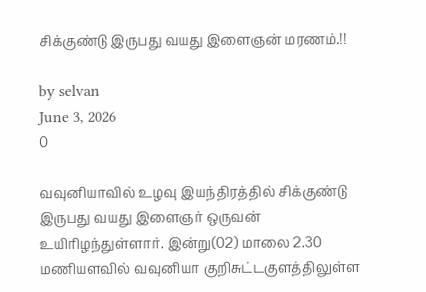சிக்குண்டு இருபது வயது இளைஞன் மரணம்.!!

by selvan
June 3, 2026
0

வவுனியாவில் உழவு இயந்திரத்தில் சிக்குண்டு இருபது வயது இளைஞர் ஒருவன் உயிரிழந்துள்ளார். இன்று(02) மாலை 2.30 மணியளவில் வவுனியா குறிசுட்டகுளத்திலுள்ள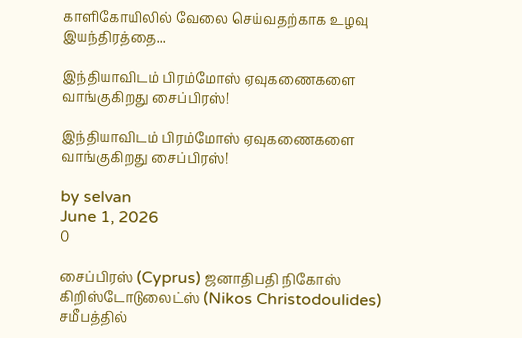காளிகோயிலில் வேலை செய்வதற்காக உழவு இயந்திரத்தை...

இந்தியாவிடம் பிரம்மோஸ் ஏவுகணைகளை வாங்குகிறது சைப்பிரஸ்!

இந்தியாவிடம் பிரம்மோஸ் ஏவுகணைகளை வாங்குகிறது சைப்பிரஸ்!

by selvan
June 1, 2026
0

சைப்பிரஸ் (Cyprus) ஜனாதிபதி நிகோஸ் கிறிஸ்டோடுலைட்ஸ் (Nikos Christodoulides) சமீபத்தில்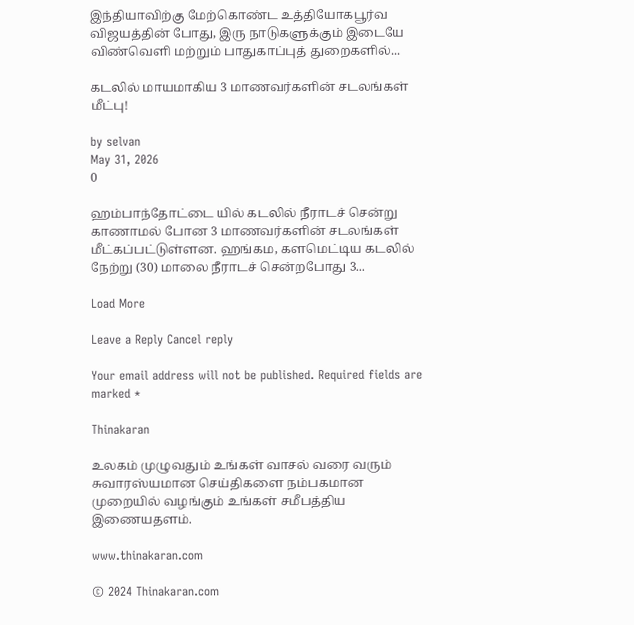இந்தியாவிற்கு மேற்கொண்ட உத்தியோகபூர்வ விஜயத்தின் போது, இரு நாடுகளுக்கும் இடையே விண்வெளி மற்றும் பாதுகாப்புத் துறைகளில்...

கடலில் மாயமாகிய 3 மாணவர்களின் சடலங்கள் மீட்பு!

by selvan
May 31, 2026
0

ஹம்பாந்தோட்டை யில் கடலில் நீராடச் சென்று காணாமல் போன 3 மாணவர்களின் சடலங்கள் மீட்கப்பட்டுள்ளன. ஹங்கம, களமெட்டிய கடலில் நேற்று (30) மாலை நீராடச் சென்றபோது 3...

Load More

Leave a Reply Cancel reply

Your email address will not be published. Required fields are marked *

Thinakaran

உலகம் முழுவதும் உங்கள் வாசல் வரை வரும் சுவாரஸ்யமான செய்திகளை நம்பகமான முறையில் வழங்கும் உங்கள் சமீபத்திய இணையதளம்.

www.thinakaran.com

© 2024 Thinakaran.com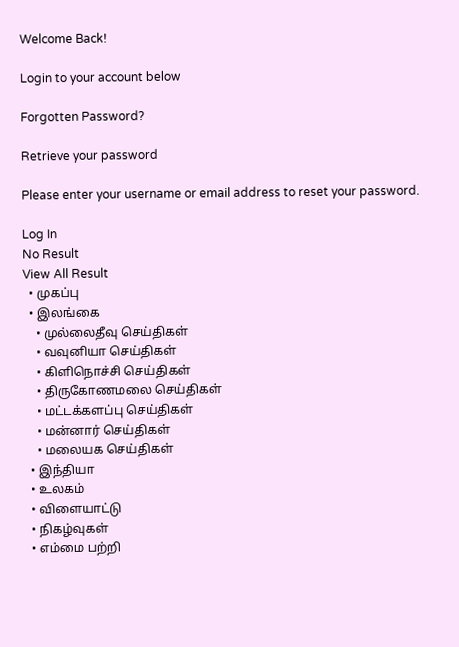Welcome Back!

Login to your account below

Forgotten Password?

Retrieve your password

Please enter your username or email address to reset your password.

Log In
No Result
View All Result
  • முகப்பு
  • இலங்கை
    • முல்லைதீவு செய்திகள்
    • வவுனியா செய்திகள்
    • கிளிநொச்சி செய்திகள்
    • திருகோணமலை செய்திகள்
    • மட்டக்களப்பு செய்திகள்
    • மன்னார் செய்திகள்
    • மலையக செய்திகள்
  • இந்தியா
  • உலகம்
  • விளையாட்டு
  • நிகழ்வுகள்
  • எம்மை பற்றி